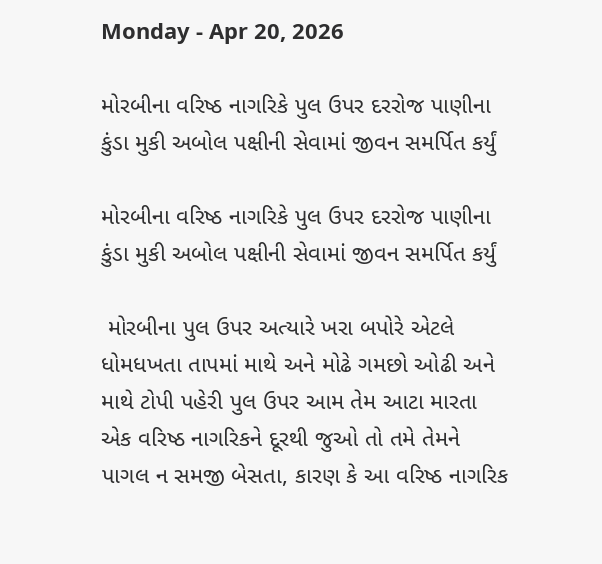Monday - Apr 20, 2026

મોરબીના વરિષ્ઠ નાગરિકે પુલ ઉપર દરરોજ પાણીના કુંડા મુકી અબોલ પક્ષીની સેવામાં જીવન સમર્પિત કર્યું

મોરબીના વરિષ્ઠ નાગરિકે પુલ ઉપર દરરોજ પાણીના કુંડા મુકી અબોલ પક્ષીની સેવામાં જીવન સમર્પિત કર્યું

 મોરબીના પુલ ઉપર અત્યારે ખરા બપોરે એટલે ધોમધખતા તાપમાં માથે અને મોઢે ગમછો ઓઢી અને માથે ટોપી પહેરી પુલ ઉપર આમ તેમ આટા મારતા એક વરિષ્ઠ નાગરિકને દૂરથી જુઓ તો તમે તેમને પાગલ ન સમજી બેસતા, કારણ કે આ વરિષ્ઠ નાગરિક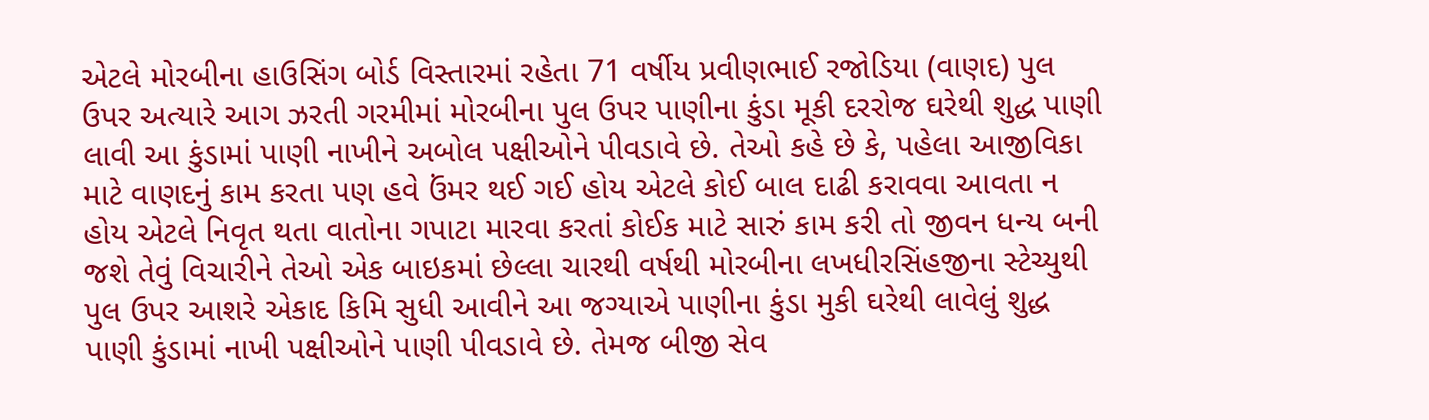એટલે મોરબીના હાઉસિંગ બોર્ડ વિસ્તારમાં રહેતા 71 વર્ષીય પ્રવીણભાઈ રજોડિયા (વાણદ) પુલ ઉપર અત્યારે આગ ઝરતી ગરમીમાં મોરબીના પુલ ઉપર પાણીના કુંડા મૂકી દરરોજ ઘરેથી શુદ્ધ પાણી લાવી આ કુંડામાં પાણી નાખીને અબોલ પક્ષીઓને પીવડાવે છે. તેઓ કહે છે કે, પહેલા આજીવિકા માટે વાણદનું કામ કરતા પણ હવે ઉંમર થઈ ગઈ હોય એટલે કોઈ બાલ દાઢી કરાવવા આવતા ન હોય એટલે નિવૃત થતા વાતોના ગપાટા મારવા કરતાં કોઈક માટે સારું કામ કરી તો જીવન ધન્ય બની જશે તેવું વિચારીને તેઓ એક બાઇકમાં છેલ્લા ચારથી વર્ષથી મોરબીના લખધીરસિંહજીના સ્ટેચ્યુથી પુલ ઉપર આશરે એકાદ કિમિ સુધી આવીને આ જગ્યાએ પાણીના કુંડા મુકી ઘરેથી લાવેલું શુદ્ધ પાણી કુંડામાં નાખી પક્ષીઓને પાણી પીવડાવે છે. તેમજ બીજી સેવ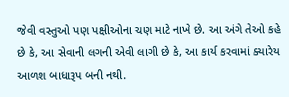જેવી વસ્તુઓ પણ પક્ષીઓના ચણ માટે નાખે છે. આ અંગે તેઓ કહે છે કે, આ સેવાની લગની એવી લાગી છે કે, આ કાર્ય કરવામાં ક્યારેય આળશ બાધારૂપ બની નથી.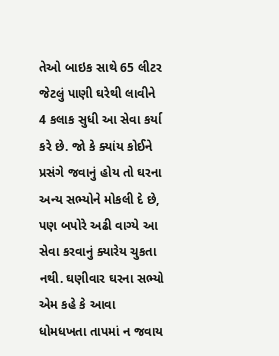તેઓ બાઇક સાથે 65 લીટર જેટલું પાણી ઘરેથી લાવીને 4 કલાક સુધી આ સેવા કર્યા કરે છે. જો કે ક્યાંય કોઈને પ્રસંગે જવાનું હોય તો ઘરના અન્ય સભ્યોને મોકલી દે છે, પણ બપોરે અઢી વાગ્યે આ સેવા કરવાનું ક્યારેય ચુકતા નથી. ઘણીવાર ઘરના સભ્યો એમ કહે કે આવા ધોમધખતા તાપમાં ન જવાય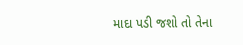માદા પડી જશો તો તેના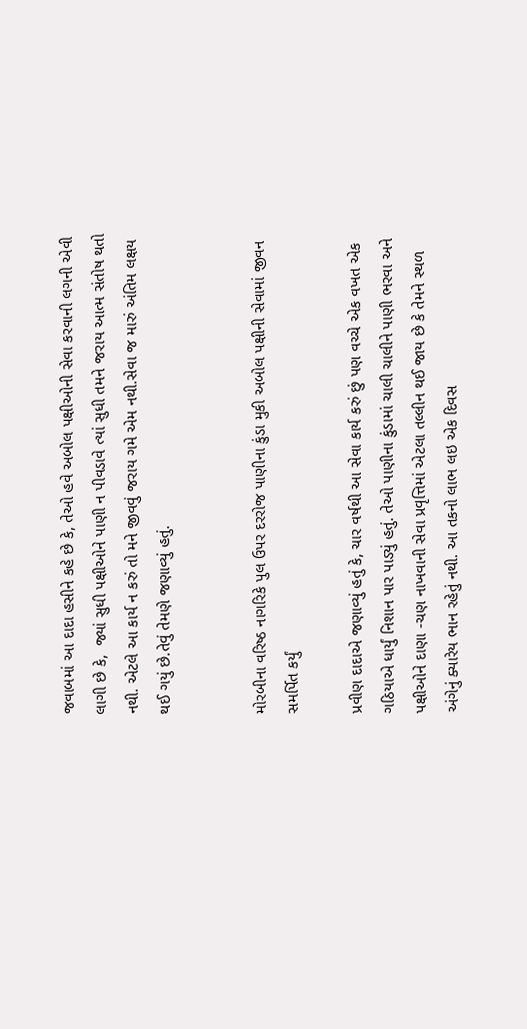જવાબમાં આ દાદા હસીને કહે છે કે, તેઓ હવે અબોલ પક્ષીઓની સેવા કરવાની લગની એવી લાગી છે કે,  જ્યાં સુધી પક્ષીઓને પાણી ન પીવડાવે ત્યાં સુધી તમને જરાય આત્મ સંતોષ થતો નથી. એટલે આ કાર્ય ન કરું તો મને જીવવું જરાય ગમે એમ નથી.સેવા જ મારું અંતિમ લક્ષય થઈ ગયું છે.તેવું તેમણે જણાવ્યું હતું.


મોરબીના વરિષ્ઠ નાગરિકે પુલ ઉપર દરરોજ પાણીના કુંડા મુકી અબોલ પક્ષીની સેવામાં જીવન સમર્પિત કર્યું

પ્રવીણ દાદાએ જણાવ્યું હતું કે, ચાર વર્ષથી આ સેવા કાર્ય કરું છું પણ વચ્ચે એક વખત એક ગઠિયાએ ધાર્યું નિશાન પાર પાડ્યું હતું. તેઓ પાણીના કુંડામાં ચાલી ચાલીને પાણી ભરવા અને પક્ષીઓને દાણા -ચણ નાખવાની સેવા પ્રવૃત્તિમાં એટલા તલ્લીન થઈ જાય છે કે તેમને સ્થળ અંગેનું ક્યારેય ભાન રહેતું નથી. આ તકનો લાભ લઇ એક દિવસ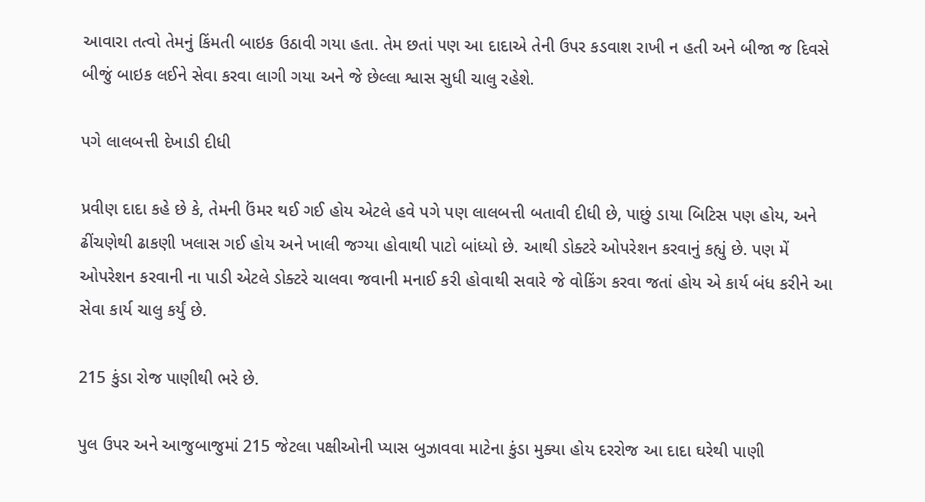આવારા તત્વો તેમનું કિંમતી બાઇક ઉઠાવી ગયા હતા. તેમ છતાં પણ આ દાદાએ તેની ઉપર કડવાશ રાખી ન હતી અને બીજા જ દિવસે બીજું બાઇક લઈને સેવા કરવા લાગી ગયા અને જે છેલ્લા શ્વાસ સુધી ચાલુ રહેશે.

પગે લાલબત્તી દેખાડી દીધી

પ્રવીણ દાદા કહે છે કે, તેમની ઉંમર થઈ ગઈ હોય એટલે હવે પગે પણ લાલબત્તી બતાવી દીધી છે, પાછું ડાયા બિટિસ પણ હોય, અને ઢીંચણેથી ઢાકણી ખલાસ ગઈ હોય અને ખાલી જગ્યા હોવાથી પાટો બાંધ્યો છે. આથી ડોક્ટરે ઓપરેશન કરવાનું કહ્યું છે. પણ મેં ઓપરેશન કરવાની ના પાડી એટલે ડોક્ટરે ચાલવા જવાની મનાઈ કરી હોવાથી સવારે જે વોકિંગ કરવા જતાં હોય એ કાર્ય બંધ કરીને આ સેવા કાર્ય ચાલુ કર્યું છે.

215 કુંડા રોજ પાણીથી ભરે છે.

પુલ ઉપર અને આજુબાજુમાં 215 જેટલા પક્ષીઓની પ્યાસ બુઝાવવા માટેના કુંડા મુક્યા હોય દરરોજ આ દાદા ઘરેથી પાણી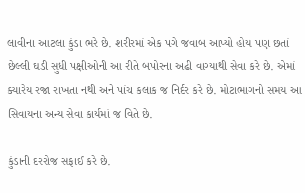લાવીના આટલા કુંડા ભરે છે. શરીરમાં એક પગે જવાબ આપ્યો હોય પણ છતાં છેલ્લી ઘડી સુધી પક્ષીઓની આ રીતે બપોરના અઢી વાગ્યાથી સેવા કરે છે. એમાં ક્યારેય રજા રાખતા નથી અને પાંચ કલાક જ નિર્દર કરે છે. મોટાભાગનો સમય આ સિવાયના અન્ય સેવા કાર્યમાં જ વિતે છે.

કુંડાની દરરોજ સફાઈ કરે છે.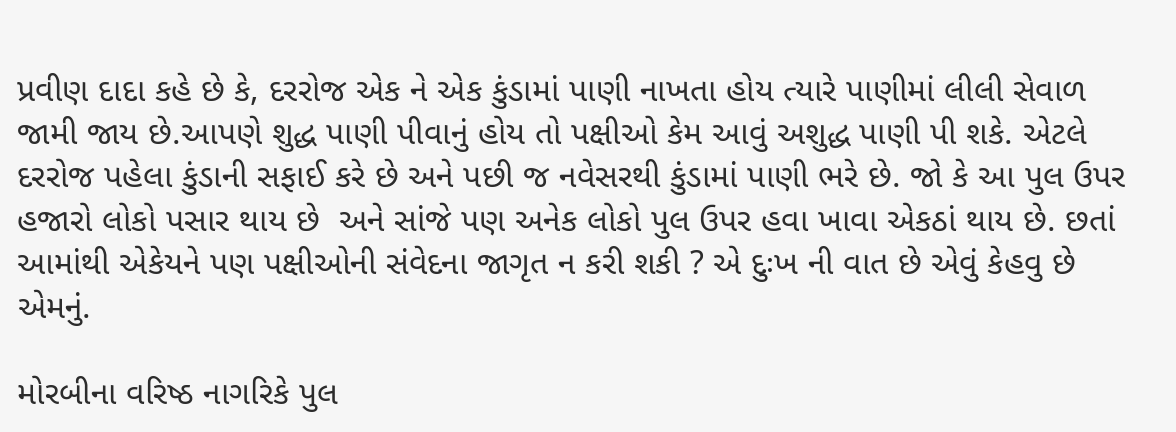પ્રવીણ દાદા કહે છે કે, દરરોજ એક ને એક કુંડામાં પાણી નાખતા હોય ત્યારે પાણીમાં લીલી સેવાળ જામી જાય છે.આપણે શુદ્ધ પાણી પીવાનું હોય તો પક્ષીઓ કેમ આવું અશુદ્ધ પાણી પી શકે. એટલે દરરોજ પહેલા કુંડાની સફાઈ કરે છે અને પછી જ નવેસરથી કુંડામાં પાણી ભરે છે. જો કે આ પુલ ઉપર હજારો લોકો પસાર થાય છે  અને સાંજે પણ અનેક લોકો પુલ ઉપર હવા ખાવા એકઠાં થાય છે. છતાં આમાંથી એકેયને પણ પક્ષીઓની સંવેદના જાગૃત ન કરી શકી ? એ દુઃખ ની વાત છે એવું કેહવુ છે એમનું.

મોરબીના વરિષ્ઠ નાગરિકે પુલ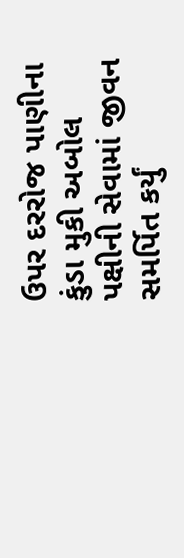ઉપર દરરોજ પાણીના કુંડા મુકી અબોલ પક્ષીની સેવામાં જીવન સમર્પિત કર્યું